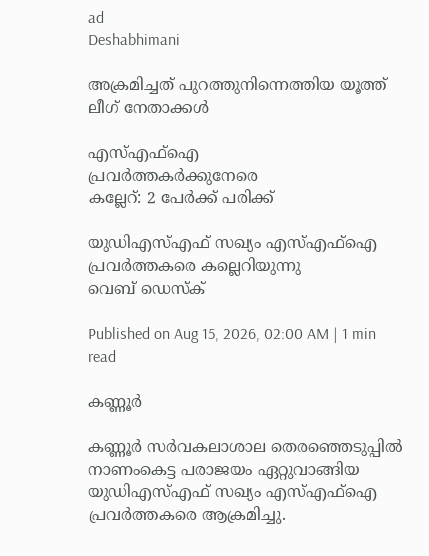ad
Deshabhimani

അക്രമിച്ചത്‌ പുറത്തുനിന്നെത്തിയ യൂത്ത്‌ ലീഗ്‌ നേതാക്കൾ

എസ്‌എഫ്‌ഐ
പ്രവർത്തകർക്കുനേരെ
കല്ലേറ്‌: 2 പേർക്ക്‌ പരിക്ക്‌

യുഡിഎസ്‌എഫ്‌ സഖ്യം എസ്‌എഫ്‌ഐ പ്രവർത്തകരെ കല്ലെറിയുന്നു
വെബ് ഡെസ്ക്

Published on Aug 15, 2026, 02:00 AM | 1 min read

കണ്ണൂർ

കണ്ണൂർ സർവകലാശാല തെരഞ്ഞെടുപ്പിൽ നാണംകെട്ട പരാജയം ഏറ്റുവാങ്ങിയ യുഡിഎസ്‌എഫ്‌ സഖ്യം എസ്‌എഫ്‌ഐ പ്രവർത്തകരെ ആക്രമിച്ചു.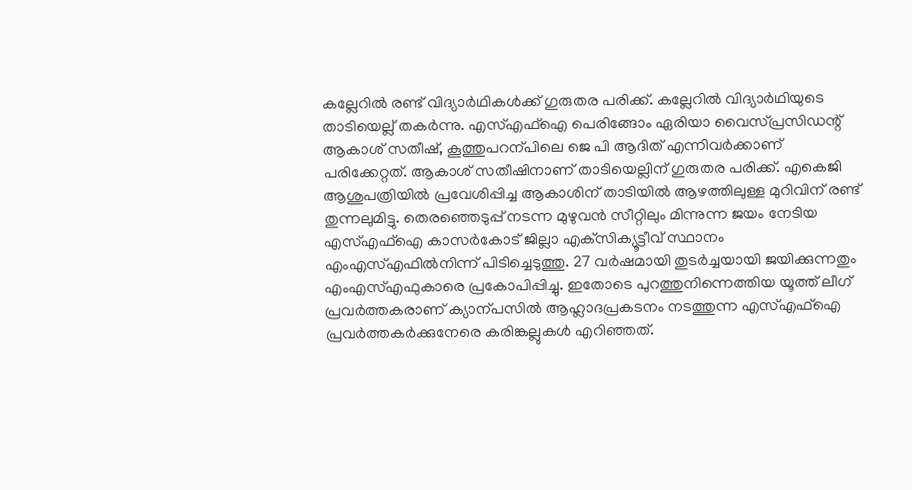കല്ലേറിൽ രണ്ട്‌ വിദ്യാർഥികൾക്ക്‌ ഗുരുതര പരിക്ക്‌. കല്ലേറിൽ വിദ്യാർഥിയുടെ താടിയെല്ല്‌ തകർന്നു. എസ്‌എഫ്‌ഐ പെരിങ്ങോം ഏരിയാ വൈസ്‌പ്രസിഡന്റ്‌ ആകാശ്‌ സതീഷ്‌, കൂത്തുപറന്പിലെ ജെ പി ആദിത്‌ എന്നിവർക്കാണ്‌ പരിക്കേറ്റത്‌. ആകാശ്‌ സതീഷിനാണ്‌ താടിയെല്ലിന്‌ ഗുരുതര പരിക്ക്‌. എകെജി ആശുപത്രിയിൽ പ്രവേശിപ്പിച്ച ആകാശിന്‌ താടിയിൽ ആഴത്തിലുള്ള മുറിവിന്‌ രണ്ട്‌ തുന്നലുമിട്ടു. തെരഞ്ഞെടുപ്പ്‌ നടന്ന മുഴുവൻ സീറ്റിലും മിന്നുന്ന ജയം നേടിയ എസ്‌എഫ്‌ഐ കാസർകോട്‌ ജില്ലാ എക്‌സിക്യൂട്ടീവ്‌ സ്ഥാനം എംഎസ്‌എഫിൽനിന്ന്‌ പിടിച്ചെടുത്തു. 27 വർഷമായി തുടർച്ചയായി ജയിക്കുന്നതും എംഎസ്‌എഫുകാരെ പ്രകോപിപ്പിച്ചു. ഇതോടെ പുറത്തുനിന്നെത്തിയ യൂത്ത്‌ ലീഗ്‌ പ്രവർത്തകരാണ്‌ ക്യാന്പസിൽ ആഹ്ലാദപ്രകടനം നടത്തുന്ന എസ്‌എഫ്‌ഐ പ്രവർത്തകർക്കുനേരെ കരിങ്കല്ലുകൾ എറിഞ്ഞത്‌.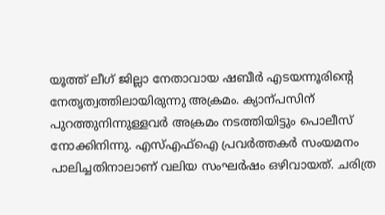യൂത്ത്‌ ലീഗ്‌ ജില്ലാ നേതാവായ ഷബീർ എടയന്നൂരിന്റെ നേതൃത്വത്തിലായിരുന്നു അക്രമം. ക്യാന്പസിന്‌ പുറത്തുനിന്നുള്ളവർ അക്രമം നടത്തിയിട്ടും പൊലീസ്‌ നോക്കിനിന്നു. എസ്‌എഫ്‌ഐ പ്രവർത്തകർ സംയമനം പാലിച്ചതിനാലാണ്‌ വലിയ സംഘർഷം ഒഴിവായത്‌. ചരിത്ര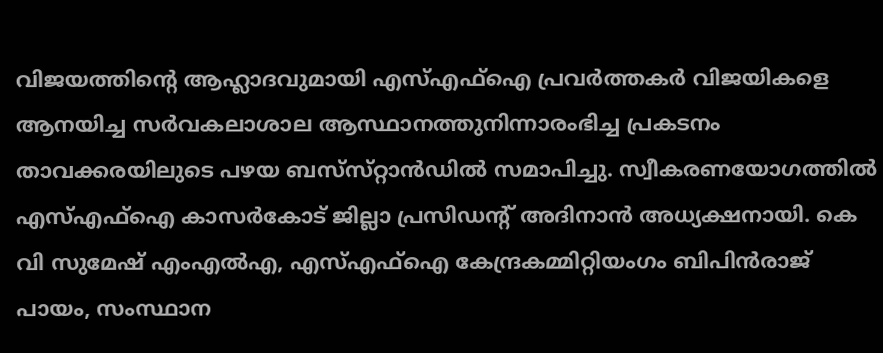വിജയത്തിന്റെ ആഹ്ലാദവുമായി എസ്‌എഫ്‌ഐ പ്രവർത്തകർ വിജയികളെ ആനയിച്ച സർവകലാശാല ആസ്ഥാനത്തുനിന്നാരംഭിച്ച പ്രകടനം താവക്കരയിലുടെ പഴയ ബസ്‌സ്‌റ്റാൻഡിൽ സമാപിച്ചു. സ്വീകരണയോഗത്തിൽ എസ്‌എഫ്‌ഐ കാസർകോട്‌ ജില്ലാ പ്രസിഡന്റ്‌ അദിനാൻ അധ്യക്ഷനായി. കെ വി സുമേഷ്‌ എംഎൽഎ, എസ്‌എഫ്‌ഐ കേന്ദ്രകമ്മിറ്റിയംഗം ബിപിൻരാജ്‌ പായം, സംസ്ഥാന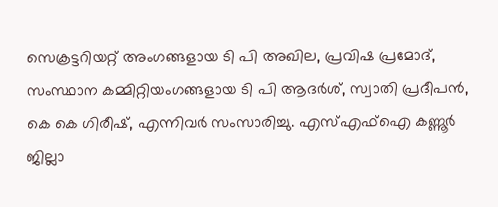സെക്രട്ടറിയറ്റ്‌ അംഗങ്ങളായ ടി പി അഖില, പ്രവിഷ പ്രമോദ്‌, സംസ്ഥാന കമ്മിറ്റിയംഗങ്ങളായ ടി പി ആദർശ്‌, സ്വാതി പ്രദീപൻ, കെ കെ ഗിരീഷ്‌, എന്നിവർ സംസാരിച്ചു. എസ്‌എഫ്‌ഐ കണ്ണൂർ ജില്ലാ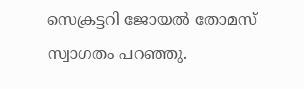സെക്രട്ടറി ജോയൽ തോമസ്‌ സ്വാഗതം പറഞ്ഞു.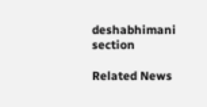deshabhimani section

Related News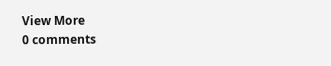View More
0 comments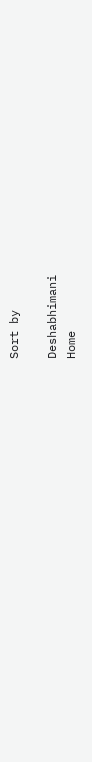Sort by

Deshabhimani
Home